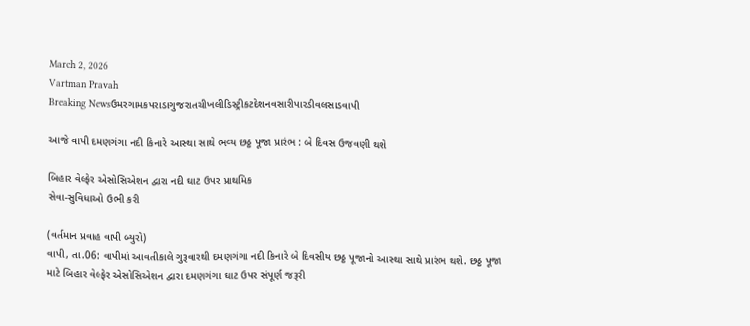March 2, 2026
Vartman Pravah
Breaking Newsઉમરગામકપરાડાગુજરાતચીખલીડિસ્ટ્રીકટદેશનવસારીપારડીવલસાડવાપી

આજે વાપી દમણગંગા નદી કિનારે આસ્‍થા સાથે ભવ્‍ય છઠ્ઠ પૂજા પ્રારંભ : બે દિવસ ઉજવણી થશે

બિહાર વેલ્‍ફેર એસોસિએશન દ્વારા નદી ઘાટ ઉપર પ્રાથમિક
સેવા-સુવિધાઓ ઉભી કરી

(વર્તમાન પ્રવાહ વાપી બ્‍યુરો)
વાપી, તા.06: વાપીમાં આવતીકાલે ગુરૂવારથી દમણગંગા નદી કિનારે બે દિવસીય છઠ્ઠ પૂજાનો આસ્‍થા સાથે પ્રારંભ થશે. છઠ્ઠ પૂજા માટે બિહાર વેલ્‍ફેર એસોસિએશન દ્વારા દમણગંગા ઘાટ ઉપર સંપૂર્ણ જરૂરી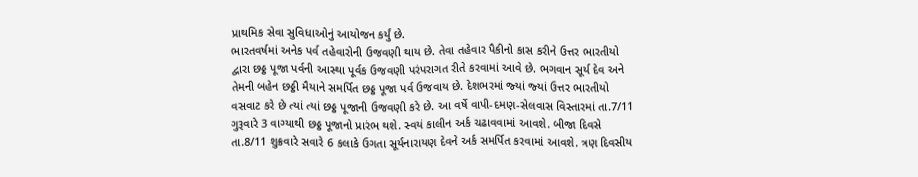પ્રાથમિક સેવા સુવિધાઓનું આયોજન કર્યું છે.
ભારતવર્ષમાં અનેક પર્વ તહેવારોની ઉજવણી થાય છે. તેવા તહેવાર પૈકીનો કાસ કરીને ઉત્તર ભારતીયો દ્વારા છઠ્ઠ પૂજા પર્વની આસ્‍થા પૂર્વક ઉજવણી પરંપરાગત રીતે કરવામાં આવે છે. ભગવાન સૂર્ય દેવ અને તેમની બહેન છઠ્ઠી મૈયાને સમર્પિત છઠ્ઠ પૂજા પર્વ ઉજવાય છે. દેશભરમાં જ્‍યાં જ્‍યાં ઉત્તર ભારતીયો વસવાટ કરે છે ત્‍યાં ત્‍યાં છઠ્ઠ પૂજાની ઉજવણી કરે છે. આ વર્ષે વાપી-દમણ-સેલવાસ વિસ્‍તારમાં તા.7/11 ગુરૂવારે 3 વાગ્‍યાથી છઠ્ઠ પૂજાનો પ્રારંભ થશે. સ્‍વયં કાલીન અર્ક ચઢાવવામાં આવશે. બીજા દિવસે તા.8/11 શુક્રવારે સવારે 6 કલાકે ઉગતા સૂર્યનારાયણ દેવને અર્ક સમર્પિત કરવામાં આવશે. ત્રણ દિવસીય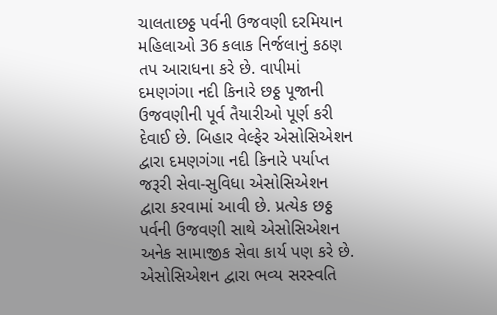ચાલતાછઠ્ઠ પર્વની ઉજવણી દરમિયાન મહિલાઓ 36 કલાક નિર્જલાનું કઠણ તપ આરાધના કરે છે. વાપીમાં દમણગંગા નદી કિનારે છઠ્ઠ પૂજાની ઉજવણીની પૂર્વ તૈયારીઓ પૂર્ણ કરી દેવાઈ છે. બિહાર વેલ્‍ફેર એસોસિએશન દ્વારા દમણગંગા નદી કિનારે પર્યાપ્ત જરૂરી સેવા-સુવિધા એસોસિએશન દ્વારા કરવામાં આવી છે. પ્રત્‍યેક છઠ્ઠ પર્વની ઉજવણી સાથે એસોસિએશન અનેક સામાજીક સેવા કાર્ય પણ કરે છે. એસોસિએશન દ્વારા ભવ્‍ય સરસ્‍વતિ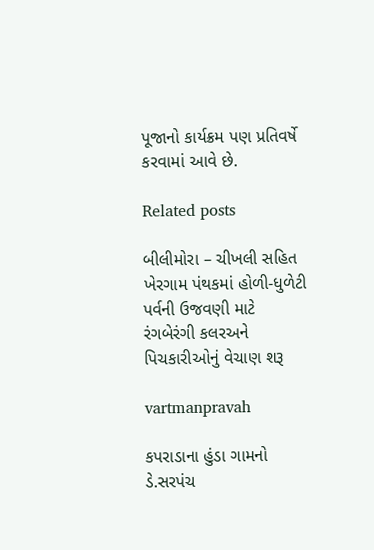પૂજાનો કાર્યક્રમ પણ પ્રતિવર્ષે કરવામાં આવે છે.

Related posts

બીલીમોરા – ચીખલી સહિત ખેરગામ પંથકમાં હોળી-ધુળેટી પર્વની ઉજવણી માટે રંગબેરંગી કલરઅને પિચકારીઓનું વેચાણ શરૂ

vartmanpravah

કપરાડાના હુંડા ગામનો ડે.સરપંચ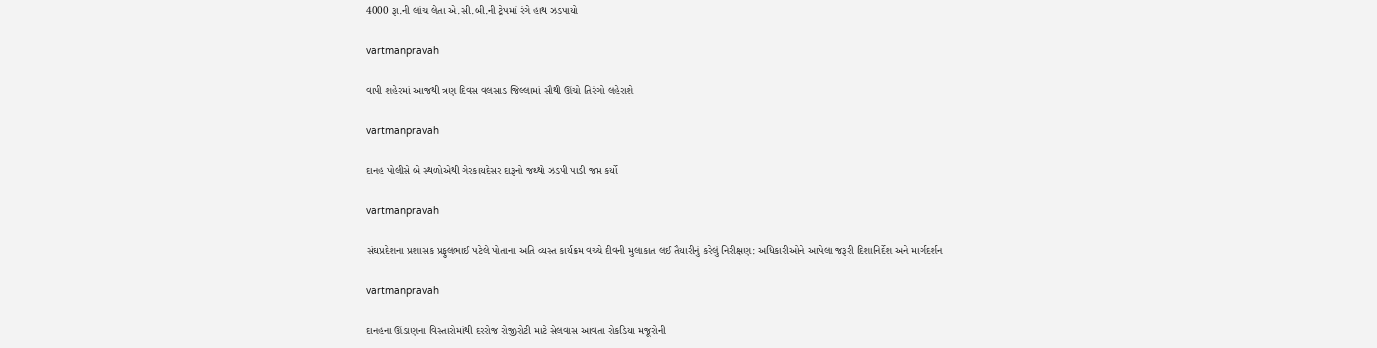4000 રૂા.ની લાંચ લેતા એ.સી.બી.ની ટ્રેપમાં રંગે હાથ ઝડપાયો

vartmanpravah

વાપી શહેરમાં આજથી ત્રણ દિવસ વલસાડ જિલ્લામાં સૌથી ઊંચો તિરંગો લહેરાશે

vartmanpravah

દાનહ પોલીસે બે સ્‍થળોએથી ગેરકાયદેસર દારૂનો જથ્‍થો ઝડપી પાડી જપ્ત કર્યો

vartmanpravah

સંઘપ્રદેશના પ્રશાસક પ્રફુલભાઈ પટેલે પોતાના અતિ વ્‍યસ્‍ત કાર્યક્રમ વચ્‍ચે દીવની મુલાકાત લઈ તૈયારીનું કરેલું નિરીક્ષણ: અધિકારીઓને આપેલા જરૂરી દિશાનિર્દેશ અને માર્ગદર્શન

vartmanpravah

દાનહના ઊંડાણના વિસ્‍તારોમાંથી દરરોજ રોજીરોટી માટે સેલવાસ આવતા રોકડિયા મજૂરોની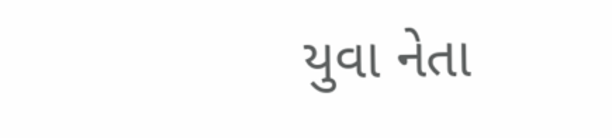યુવા નેતા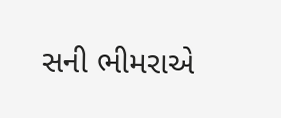સની ભીમરાએ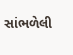સાંભળેલી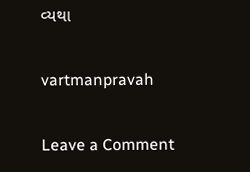વ્‍યથા

vartmanpravah

Leave a Comment